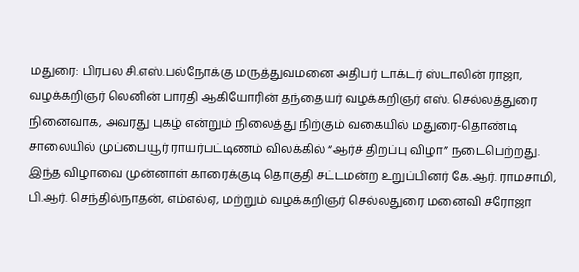மதுரை: பிரபல சி.எஸ்.பல்நோக்கு மருத்துவமனை அதிபர் டாக்டர் ஸ்டாலின் ராஜா, வழக்கறிஞர் லெனின் பாரதி ஆகியோரின் தந்தையர் வழக்கறிஞர் எஸ். செல்லத்துரை நினைவாக, அவரது புகழ் என்றும் நிலைத்து நிற்கும் வகையில் மதுரை-தொண்டி சாலையில் முப்பையூர் ராயர்பட்டிணம் விலக்கில் “ஆர்ச் திறப்பு விழா” நடைபெற்றது. இந்த விழாவை முன்னாள் காரைக்குடி தொகுதி சட்டமன்ற உறுப்பினர் கே.ஆர். ராமசாமி, பி.ஆர். செந்தில்நாதன், எம்எல்ஏ, மற்றும் வழக்கறிஞர் செல்லதுரை மனைவி சரோஜா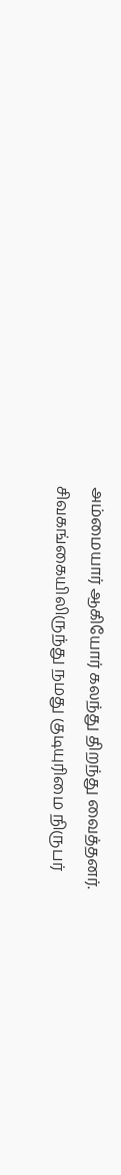அம்மையார் ஆகியோர் கலந்து திறந்து வைத்தனர்.
சிவகங்கையிலிருந்து நமது குடியுரிமை நிருபர்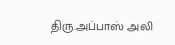திரு.அப்பாஸ் அலி